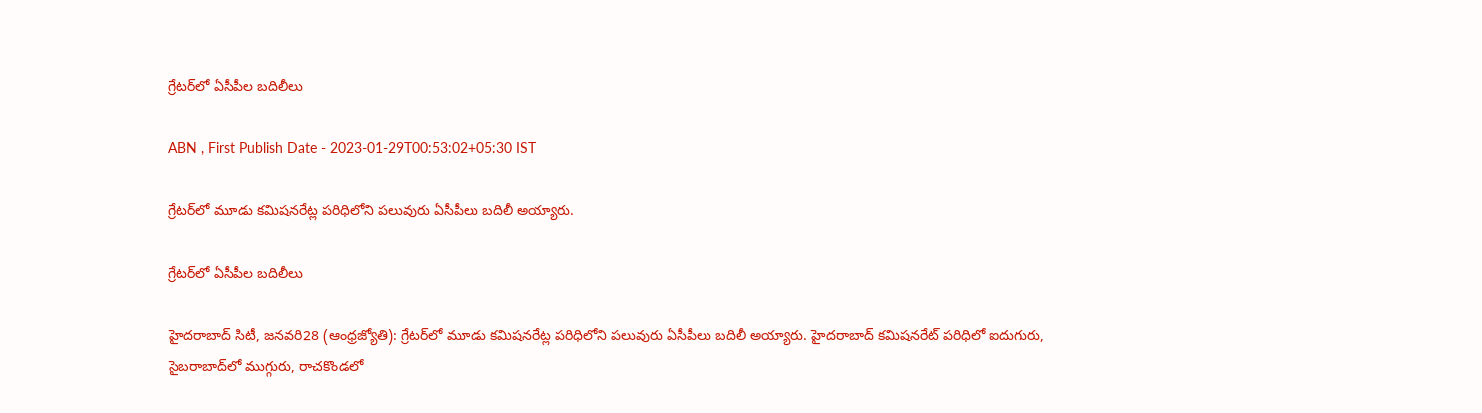గ్రేటర్‌లో ఏసీపీల బదిలీలు

ABN , First Publish Date - 2023-01-29T00:53:02+05:30 IST

గ్రేటర్‌లో మూడు కమిషనరేట్ల పరిధిలోని పలువురు ఏసీపీలు బదిలీ అయ్యారు.

గ్రేటర్‌లో ఏసీపీల బదిలీలు

హైదరాబాద్‌ సిటీ, జనవరి28 (ఆంధ్రజ్యోతి): గ్రేటర్‌లో మూడు కమిషనరేట్ల పరిధిలోని పలువురు ఏసీపీలు బదిలీ అయ్యారు. హైదరాబాద్‌ కమిషనరేట్‌ పరిధిలో ఐదుగురు, సైబరాబాద్‌లో ముగ్గురు, రాచకొండలో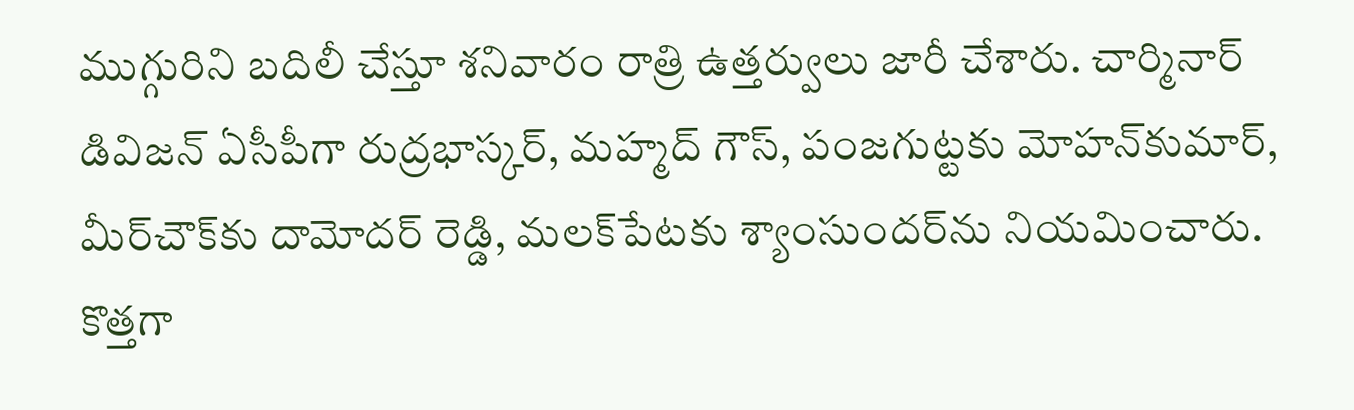ముగ్గురిని బదిలీ చేస్తూ శనివారం రాత్రి ఉత్తర్వులు జారీ చేశారు. చార్మినార్‌ డివిజన్‌ ఏసీపీగా రుద్రభాస్కర్‌, మహ్మద్‌ గౌస్‌, పంజగుట్టకు మోహన్‌కుమార్‌, మీర్‌చౌక్‌కు దామోదర్‌ రెడ్డి, మలక్‌పేటకు శ్యాంసుందర్‌ను నియమించారు. కొత్తగా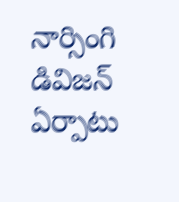నార్సింగి డివిజన్‌ ఏర్పాటు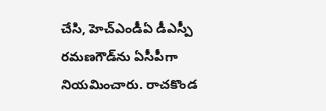చేసి, హెచ్‌ఎండీఏ డీఎస్పీ రమణగౌడ్‌ను ఏసీపీగా నియమించారు. రాచకొండ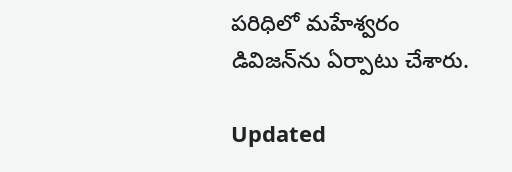పరిధిలో మహేశ్వరం డివిజన్‌ను ఏర్పాటు చేశారు.

Updated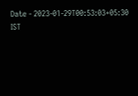Date - 2023-01-29T00:53:03+05:30 IST